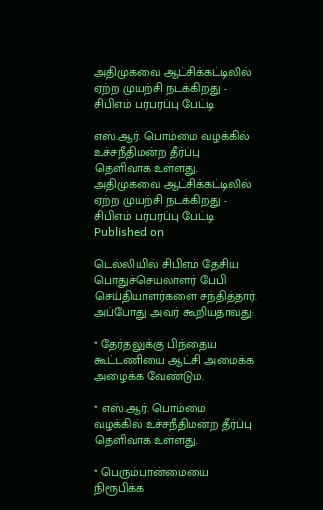அதிமுகவை ஆட்சிக்கட்டிலில் ஏற்ற முயற்சி நடக்கிறது - சிபிஎம் பரபரப்பு பேட்டி

எஸ்.ஆர். பொம்மை வழக்கில் உச்சநீதிமன்ற தீர்ப்பு தெளிவாக உள்ளது.
அதிமுகவை ஆட்சிக்கட்டிலில் ஏற்ற முயற்சி நடக்கிறது - சிபிஎம் பரபரப்பு பேட்டி
Published on

டெல்லியில் சிபிஎம் தேசிய பொதுச்செயலாளர் பேபி செய்தியாளர்களை சந்தித்தார். அப்போது அவர் கூறியதாவது:

* தேர்தலுக்கு பிந்தைய கூட்டணியை ஆட்சி அமைக்க அழைக்க வேண்டும.

* எஸ்.ஆர். பொம்மை வழக்கில் உச்சநீதிமன்ற தீர்ப்பு தெளிவாக உள்ளது.

* பெரும்பான்மையை நிரூபிக்க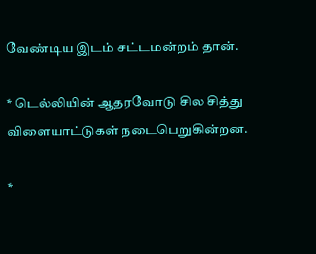வேண்டிய இடம் சட்டமன்றம் தான்.

* டெல்லியின் ஆதரவோடு சில சித்து விளையாட்டுகள் நடைபெறுகின்றன.

*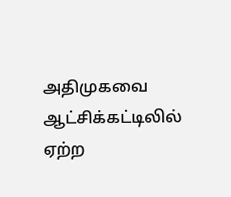அதிமுகவை ஆட்சிக்கட்டிலில் ஏற்ற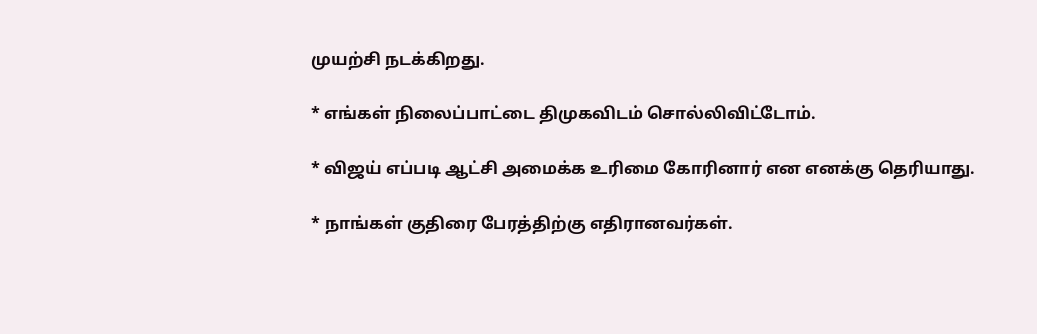முயற்சி நடக்கிறது.

* எங்கள் நிலைப்பாட்டை திமுகவிடம் சொல்லிவிட்டோம்.

* விஜய் எப்படி ஆட்சி அமைக்க உரிமை கோரினார் என எனக்கு தெரியாது.

* நாங்கள் குதிரை பேரத்திற்கு எதிரானவர்கள்.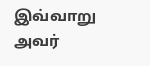இவ்வாறு அவர்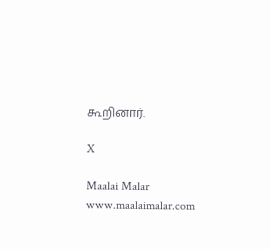கூறினார்.

X

Maalai Malar
www.maalaimalar.com